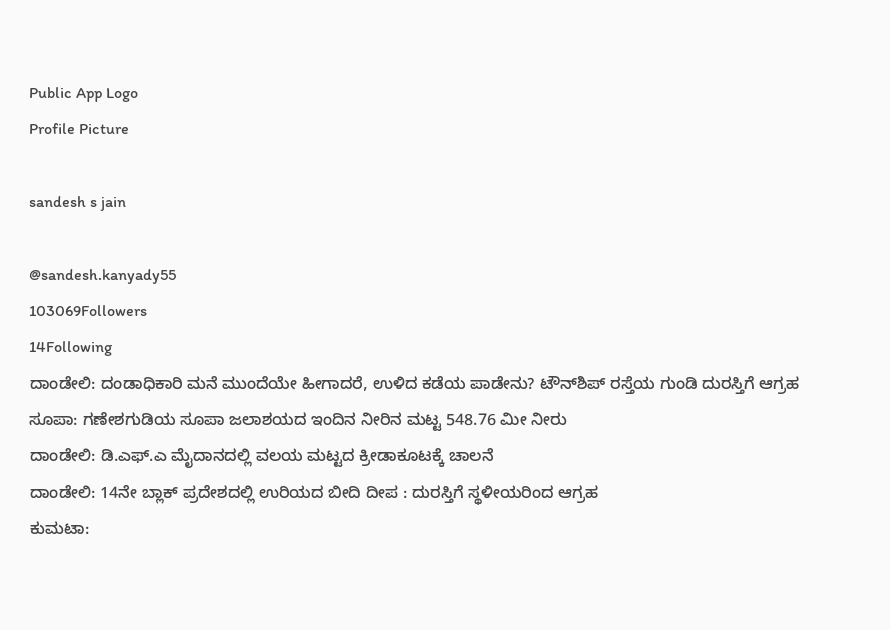Public App Logo
Profile Picture

sandesh s jain

@sandesh.kanyady55
103069Followers
14Following
ದಾಂಡೇಲಿ: ದಂಡಾಧಿಕಾರಿ ಮನೆ ಮುಂದೆಯೇ ಹೀಗಾದರೆ, ಉಳಿದ ಕಡೆಯ ಪಾಡೇನು? ಟೌನ್‌ಶಿಪ್ ರಸ್ತೆಯ ಗುಂಡಿ ದುರಸ್ತಿಗೆ ಆಗ್ರಹ
ಸೂಪಾ: ಗಣೇಶಗುಡಿಯ ಸೂಪಾ ಜಲಾಶಯದ ಇಂದಿನ ನೀರಿನ ಮಟ್ಟ 548.76 ಮೀ‌ ನೀರು
ದಾಂಡೇಲಿ: ಡಿ.ಎಫ್.ಎ ಮೈದಾನದಲ್ಲಿ ವಲಯ ಮಟ್ಟದ ಕ್ರೀಡಾಕೂಟಕ್ಕೆ ಚಾಲನೆ
ದಾಂಡೇಲಿ: 14ನೇ ಬ್ಲಾಕ್ ಪ್ರದೇಶದಲ್ಲಿ ಉರಿಯದ ಬೀದಿ ದೀಪ : ದುರಸ್ತಿಗೆ ಸ್ಥಳೀಯರಿಂದ ಆಗ್ರಹ
ಕುಮಟಾ: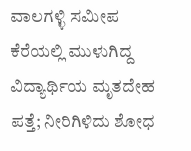ವಾಲಗಳ್ಳಿ ಸಮೀಪ ಕೆರೆಯಲ್ಲಿ ಮುಳುಗಿದ್ದ ವಿದ್ಯಾರ್ಥಿಯ ಮೃತದೇಹ ಪತ್ತೆ; ನೀರಿಗಿಳಿದು ಶೋಧ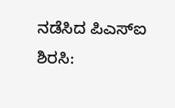ನಡೆಸಿದ ಪಿಎಸ್‌ಐ
ಶಿರಸಿ: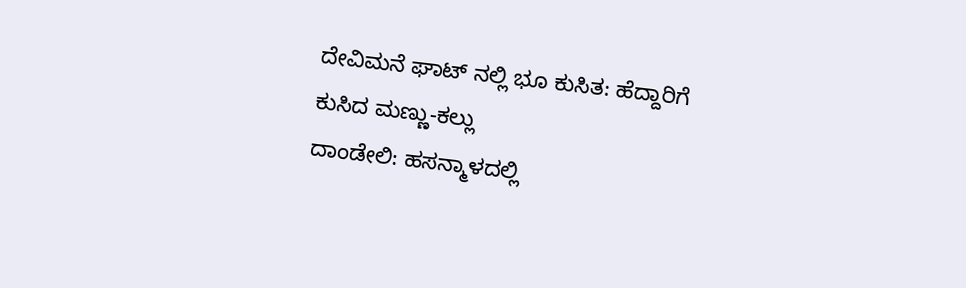ದೇವಿಮನೆ ಘಾಟ್ ನಲ್ಲಿ ಭೂ ಕುಸಿತ: ಹೆದ್ದಾರಿಗೆ ಕುಸಿದ ಮಣ್ಣು-ಕಲ್ಲು
ದಾಂಡೇಲಿ: ಹಸನ್ಮಾಳದಲ್ಲಿ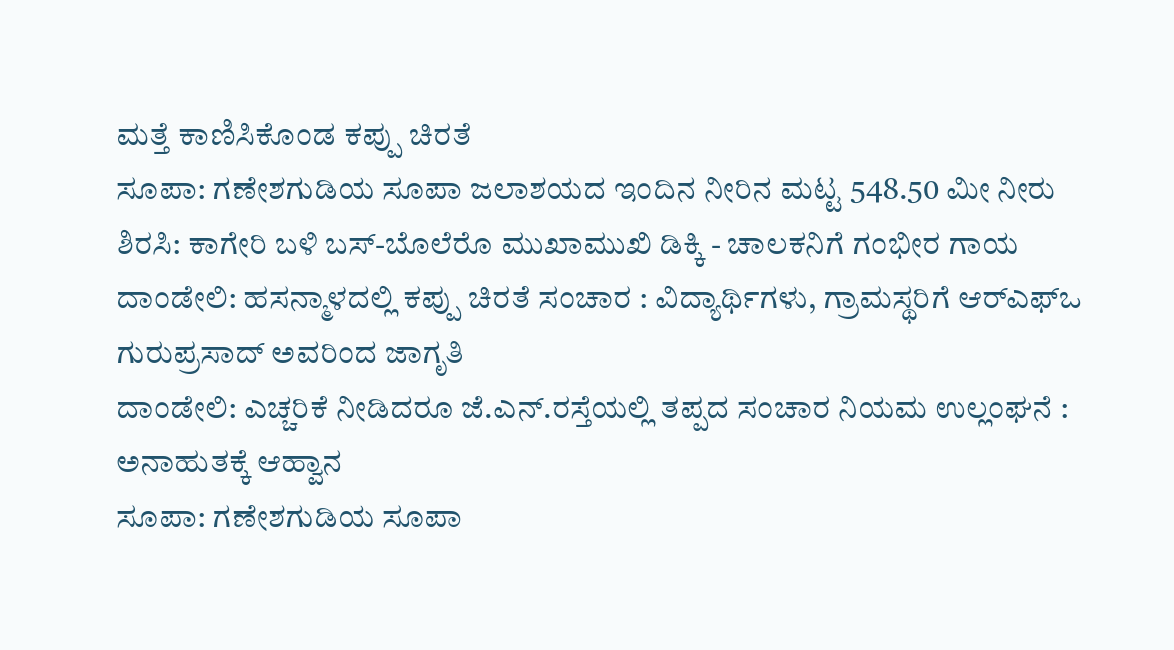ಮತ್ತೆ ಕಾಣಿಸಿಕೊಂಡ ಕಪ್ಪು ಚಿರತೆ
ಸೂಪಾ: ಗಣೇಶಗುಡಿಯ ಸೂಪಾ ಜಲಾಶಯದ ಇಂದಿನ ನೀರಿನ ಮಟ್ಟ 548.50 ಮೀ‌ ನೀರು
ಶಿರಸಿ: ಕಾಗೇರಿ ಬಳಿ ಬಸ್-ಬೊಲೆರೊ ಮುಖಾಮುಖಿ ಡಿಕ್ಕಿ - ಚಾಲಕನಿಗೆ ಗಂಭೀರ ಗಾಯ
ದಾಂಡೇಲಿ: ಹಸನ್ಮಾಳದಲ್ಲಿ ಕಪ್ಪು ಚಿರತೆ ಸಂಚಾರ : ವಿದ್ಯಾರ್ಥಿಗಳು, ಗ್ರಾಮಸ್ಥರಿಗೆ ಆರ್‌ಎಫ್‌ಒ ಗುರುಪ್ರಸಾದ್ ಅವರಿಂದ ಜಾಗೃತಿ
ದಾಂಡೇಲಿ: ಎಚ್ಚರಿಕೆ ನೀಡಿದರೂ ಜೆ.ಎನ್.ರಸ್ತೆಯಲ್ಲಿ ತಪ್ಪದ ಸಂಚಾರ ನಿಯಮ ಉಲ್ಲಂಘನೆ : ಅನಾಹುತಕ್ಕೆ ಆಹ್ವಾನ
ಸೂಪಾ: ಗಣೇಶಗುಡಿಯ ಸೂಪಾ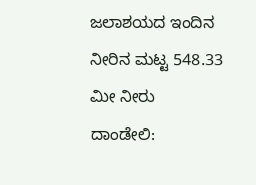ಜಲಾಶಯದ ಇಂದಿನ ನೀರಿನ ಮಟ್ಟ 548.33 ಮೀ‌ ನೀರು
ದಾಂಡೇಲಿ: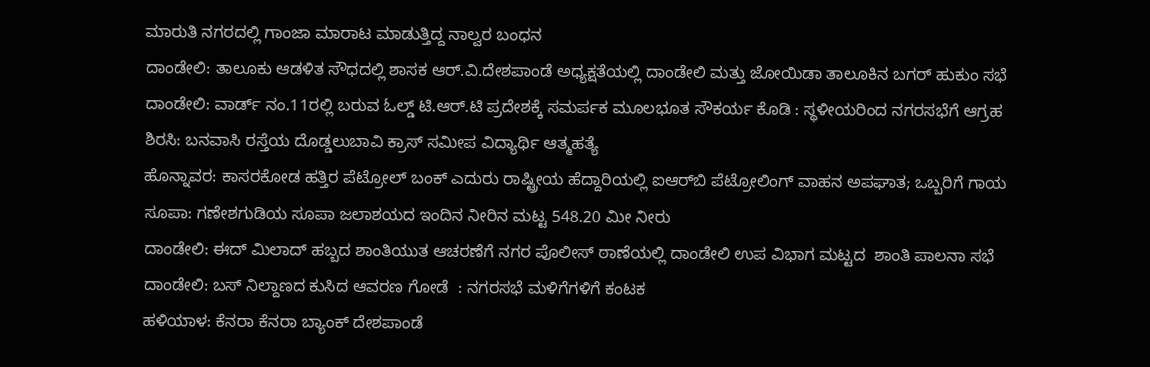ಮಾರುತಿ ನಗರದಲ್ಲಿ ಗಾಂಜಾ ಮಾರಾಟ ಮಾಡುತ್ತಿದ್ದ ನಾಲ್ವರ ಬಂಧನ
ದಾಂಡೇಲಿ: ತಾಲೂಕು ಆಡಳಿತ ಸೌಧದಲ್ಲಿ ಶಾಸಕ ಆರ್.ವಿ.ದೇಶಪಾಂಡೆ ಅಧ್ಯಕ್ಷತೆಯಲ್ಲಿ ದಾಂಡೇಲಿ ಮತ್ತು ಜೋಯಿಡಾ ತಾಲೂಕಿನ ಬಗರ್ ಹುಕುಂ ಸಭೆ
ದಾಂಡೇಲಿ: ವಾರ್ಡ್ ನಂ.11ರಲ್ಲಿ ಬರುವ ಓಲ್ಡ್ ಟಿ.ಆರ್.ಟಿ ಪ್ರದೇಶಕ್ಕೆ ಸಮರ್ಪಕ ಮೂಲಭೂತ ಸೌಕರ್ಯ ಕೊಡಿ : ಸ್ಥಳೀಯರಿಂದ ನಗರಸಭೆಗೆ ಆಗ್ರಹ
ಶಿರಸಿ: ಬನವಾಸಿ ರಸ್ತೆಯ ದೊಡ್ಡಲುಬಾವಿ ಕ್ರಾಸ್ ಸಮೀಪ ವಿದ್ಯಾರ್ಥಿ ಆತ್ಮಹತ್ಯೆ
ಹೊನ್ನಾವರ: ಕಾಸರಕೋಡ ಹತ್ತಿರ ಪೆಟ್ರೋಲ್ ಬಂಕ್ ಎದುರು ರಾಷ್ಟ್ರೀಯ ಹೆದ್ದಾರಿಯಲ್ಲಿ ಐಆರ್‌ಬಿ ಪೆಟ್ರೋಲಿಂಗ್ ವಾಹನ ಅಪಘಾತ; ಒಬ್ಬರಿಗೆ ಗಾಯ
ಸೂಪಾ: ಗಣೇಶಗುಡಿಯ ಸೂಪಾ ಜಲಾಶಯದ ಇಂದಿನ ನೀರಿನ ಮಟ್ಟ 548.20 ಮೀ‌ ನೀರು
ದಾಂಡೇಲಿ: ಈದ್ ಮಿಲಾದ್ ಹಬ್ಬದ ಶಾಂತಿಯುತ ಆಚರಣೆಗೆ ನಗರ ಪೊಲೀಸ್ ಠಾಣೆಯಲ್ಲಿ ದಾಂಡೇಲಿ ಉಪ ವಿಭಾಗ ಮಟ್ಟದ  ಶಾಂತಿ ಪಾಲನಾ ಸಭೆ
ದಾಂಡೇಲಿ: ಬಸ್ ನಿಲ್ದಾಣದ ಕುಸಿದ ಆವರಣ ಗೋಡೆ  : ನಗರಸಭೆ ಮಳಿಗೆಗಳಿಗೆ ಕಂಟಕ
ಹಳಿಯಾಳ: ಕೆನರಾ ಕೆನರಾ ಬ್ಯಾಂಕ್ ದೇಶಪಾಂಡೆ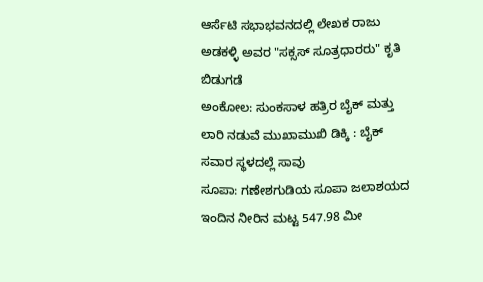ಆರ್ಸೆಟಿ ಸಭಾಭವನದಲ್ಲಿ ಲೇಖಕ ರಾಜು ಅಡಕಳ್ಳಿ ಅವರ "ಸಕ್ಸಸ್ ಸೂತ್ರಧಾರರು" ಕೃತಿ ಬಿಡುಗಡೆ
ಅಂಕೋಲ: ಸುಂಕಸಾಳ ಹತ್ರಿರ ಬೈಕ್ ಮತ್ತು ಲಾರಿ ನಡುವೆ ಮುಖಾಮುಖಿ ಡಿಕ್ಕಿ : ಬೈಕ್ ಸವಾರ ಸ್ಥಳದಲ್ಲೆ ಸಾವು
ಸೂಪಾ: ಗಣೇಶಗುಡಿಯ ಸೂಪಾ ಜಲಾಶಯದ ಇಂದಿನ ನೀರಿನ ಮಟ್ಟ 547.98 ಮೀ‌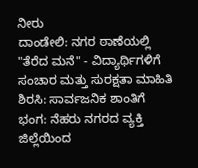ನೀರು
ದಾಂಡೇಲಿ: ನಗರ ಠಾಣೆಯಲ್ಲಿ "ತೆರೆದ ಮನೆ" - ವಿದ್ಯಾರ್ಥಿಗಳಿಗೆ ಸಂಚಾರ ಮತ್ತು ಸುರಕ್ಷತಾ ಮಾಹಿತಿ
ಶಿರಸಿ: ಸಾರ್ವಜನಿಕ ಶಾಂತಿಗೆ ಭಂಗ: ನೆಹರು ನಗರದ ವ್ಯಕ್ತಿ ಜಿಲ್ಲೆಯಿಂದ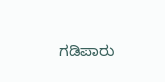ಗಡಿಪಾರು